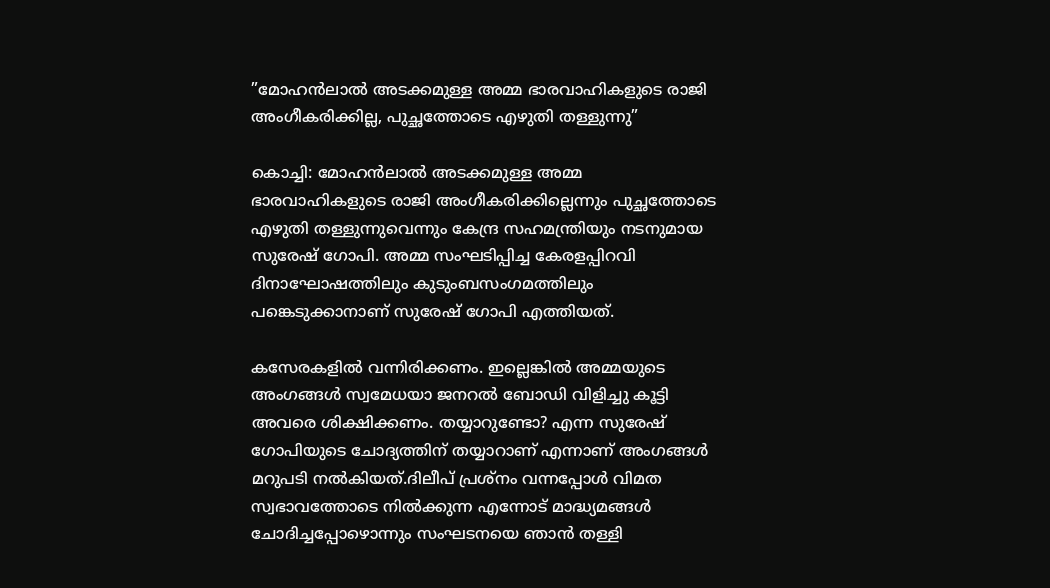”മോഹൻലാൽ അടക്കമുള്ള അമ്മ ഭാരവാഹികളുടെ രാജി അംഗീകരിക്കില്ല, പുച്ഛത്തോടെ എഴുതി തള്ളുന്നു”

കൊച്ചി: മോഹൻലാൽ അടക്കമുള്ള അമ്മ ഭാരവാഹികളുടെ രാജി അംഗീകരിക്കില്ലെന്നും പുച്ഛത്തോടെ എഴുതി തള്ളുന്നുവെന്നും കേന്ദ്ര സഹമന്ത്രിയും നടനുമായ സുരേഷ് ഗോപി. അമ്മ സംഘടിപ്പിച്ച കേരളപ്പിറവി ദിനാഘോഷത്തിലും കുടുംബസംഗമത്തിലും പങ്കെടുക്കാനാണ് സുരേഷ് ഗോപി എത്തിയത്.

കസേരകളിൽ വന്നിരിക്കണം. ഇല്ലെങ്കിൽ അമ്മയുടെ അംഗങ്ങൾ സ്വമേധയാ ജനറൽ ബോഡി വിളിച്ചു കൂട്ടി അവരെ ശിക്ഷിക്കണം. തയ്യാറുണ്ടോ? എന്ന സുരേഷ് ഗോപിയുടെ ചോദ്യത്തിന് തയ്യാറാണ് എന്നാണ് അംഗങ്ങൾ മറുപടി നൽകിയത്.ദിലീപ് പ്രശ്നം വന്നപ്പോൾ വിമത സ്വഭാവത്തോടെ നിൽക്കുന്ന എന്നോട് മാദ്ധ്യമങ്ങൾ ചോദിച്ചപ്പോഴൊന്നും സംഘടനയെ ഞാൻ തള്ളി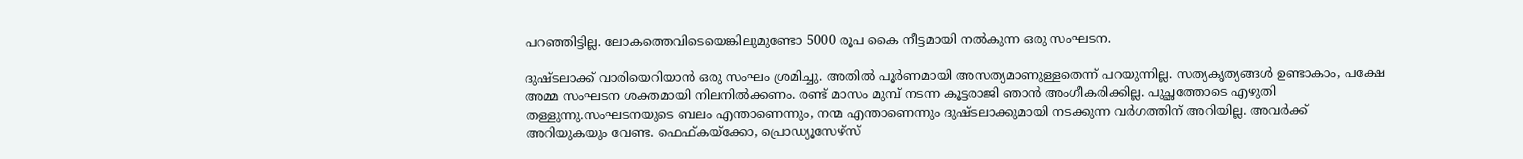പറഞ്ഞിട്ടില്ല. ലോകത്തെവിടെയെങ്കിലുമുണ്ടോ 5000 രൂപ കൈ നീട്ടമായി നൽകുന്ന ഒരു സംഘടന.

ദുഷ്‌ടലാക്ക് വാരിയെറിയാൻ ഒരു സംഘം ശ്രമിച്ചു. അതിൽ പൂർണമായി അസത്യമാണുള്ളതെന്ന് പറയുന്നില്ല. സത്യകൃത്യങ്ങൾ ഉണ്ടാകാം, പക്ഷേ അമ്മ സംഘടന ശക്തമായി നിലനിൽക്കണം. രണ്ട് മാസം മുമ്പ് നടന്ന കൂട്ടരാജി ഞാൻ അംഗീകരിക്കില്ല. പുച്ഛത്തോടെ എഴുതി തള്ളുന്നു.സംഘടനയുടെ ബലം എന്താണെന്നും, നന്മ എന്താണെന്നും ദുഷ്‌ടലാക്കുമായി നടക്കുന്ന വർഗത്തിന് അറിയില്ല. അവർക്ക് അറിയുകയും വേണ്ട. ഫെഫ്‌കയ്‌ക്കോ, പ്രൊഡ്യൂസേഴ്‌സ്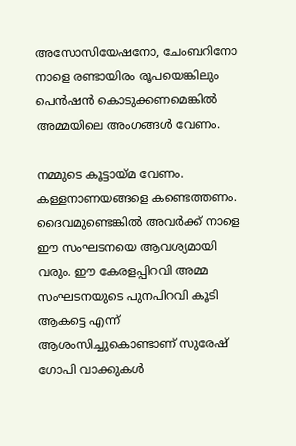അസോസിയേഷനോ, ചേംബറിനോ നാളെ രണ്ടായിരം രൂപയെങ്കിലും പെൻഷൻ കൊടുക്കണമെങ്കിൽ അമ്മയിലെ അംഗങ്ങൾ വേണം.

നമ്മുടെ കൂട്ടായ്‌മ വേണം. കള്ളനാണയങ്ങളെ കണ്ടെത്തണം. ദൈവമുണ്ടെങ്കിൽ അവർക്ക് നാളെ ഈ സംഘടനയെ ആവശ്യമായി വരും. ഈ കേരളപ്പിറവി അമ്മ സംഘടനയുടെ പുനപിറവി കൂടി ആകട്ടെ എന്ന് ആശംസിച്ചുകൊണ്ടാണ് സുരേഷ് ഗോപി വാക്കുകൾ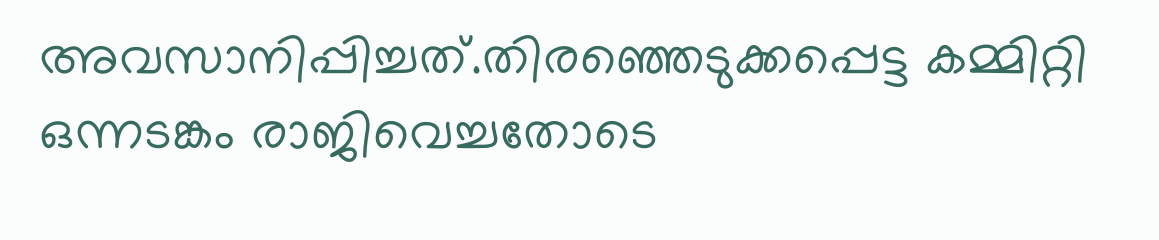അവസാനിപ്പിച്ചത്.തിരഞ്ഞെടുക്കപ്പെട്ട കമ്മിറ്റി ഒന്നടങ്കം രാജിവെച്ചതോടെ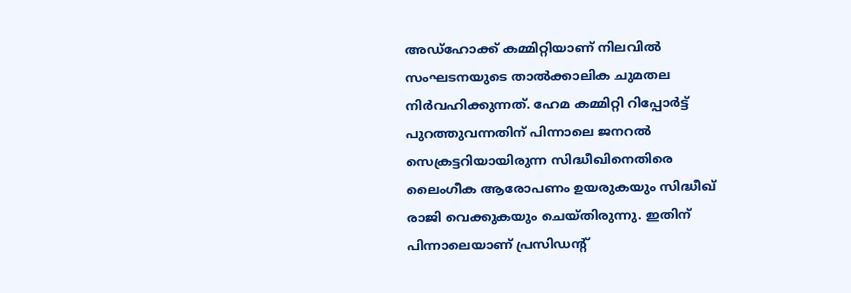അഡ്‌ഹോക്ക് കമ്മിറ്റിയാണ് നിലവിൽ സംഘടനയുടെ താൽക്കാലിക ചുമതല നിർവഹിക്കുന്നത്. ഹേമ കമ്മിറ്റി റിപ്പോർട്ട് പുറത്തുവന്നതിന് പിന്നാലെ ജനറൽ സെക്രട്ടറിയായിരുന്ന സിദ്ധീഖിനെതിരെ ലൈംഗീക ആരോപണം ഉയരുകയും സിദ്ധീഖ് രാജി വെക്കുകയും ചെയ്തിരുന്നു. ഇതിന് പിന്നാലെയാണ് പ്രസിഡന്റ്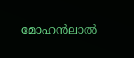മോഹൻലാൽ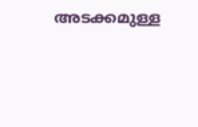അടക്കമുള്ള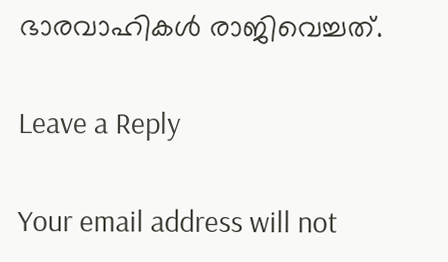ഭാരവാഹികൾ രാജിവെച്ചത്.

Leave a Reply

Your email address will not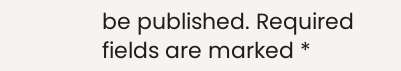be published. Required fields are marked *